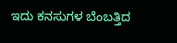ಇದು ಕನಸುಗಳ ಬೆಂಬತ್ತಿದ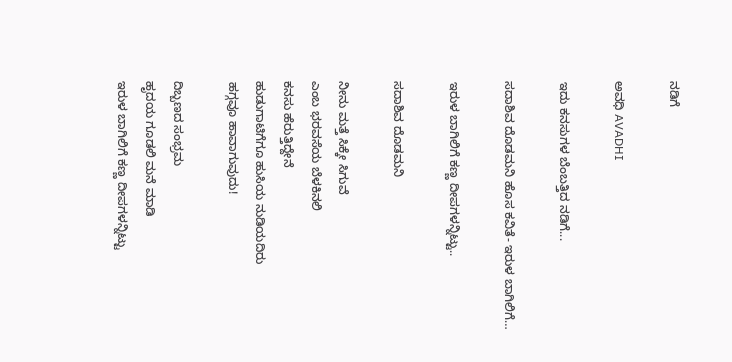ನಡಿಗೆ‍

ಅವಧಿ AVADHI

ಇದು ಕನಸುಗಳ ಬೆಂಬತ್ತಿದ ನಡಿಗೆ...

ಸದಾಶಿವ ದೊಡಮನಿ ಹೊಸ ಕವಿತೆ- ಇರುಳ ಬಾಗಿಲಿಗೆ…

ಇರುಳ ಬಾಗಿಲಿಗೆ ಕಣ್ಣ ದೀಪಗಳನ್ನಿಟ್ಟು..

ಸದಾಶಿವ ದೊಡಮನಿ

ನೀನು ಮತ್ತೆ ಸಿಕ್ಕೇ ಸಿಗುವೆ
ಎಂಬ ಭರವಸೆಯ ಬೆಳಕಿನಲಿ
ಕನಸು ಹೆರುತ್ತಿದ್ದೇನೆ
ಹುಡುಗಾಟಿಗೆಗೂ ಹುಸಿಯ ನುಡಿಯದಿರು
ಹಗ್ಗವೂ ಹಾವಾಗುವುದು!

ದಿಬ್ಬಣದ ಸಂಭ್ರಮ
ಹೃದಯ ಗೂಡಲಿ ಮನೆ ಮಾಡಿ
ಇರುಳ ಬಾಗಿಲಿಗೆ ಕಣ್ಣ ದೀಪಗಳನ್ನಿಟ್ಟು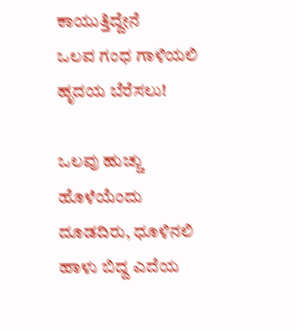ಕಾಯುತ್ತಿದ್ದೇನೆ
ಒಲವ ಗಂಧ ಗಾಳಿಯಲಿ ಹೃದಯ ಬೆರೆಸಲು!

ಒಲವು ಹುಚ್ಚು ಹೊಳೆಯೆಂದು
ದೂಡದಿರು, ಧೂಳಿನಲಿ
ಹಾಳು ಬಿದ್ದ ಎದೆಯ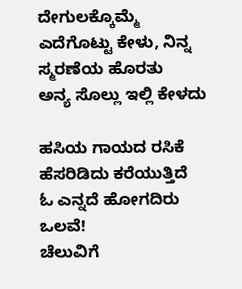ದೇಗುಲಕ್ಕೊಮ್ಮೆ
ಎದೆಗೊಟ್ಟು ಕೇಳು, ನಿನ್ನ ಸ್ಮರಣೆಯ ಹೊರತು
ಅನ್ಯ ಸೊಲ್ಲು ಇಲ್ಲಿ ಕೇಳದು

ಹಸಿಯ ಗಾಯದ ರಸಿಕೆ
ಹೆಸರಿಡಿದು ಕರೆಯುತ್ತಿದೆ
ಓ ಎನ್ನದೆ ಹೋಗದಿರು ಒಲವೆ!
ಚೆಲುವಿಗೆ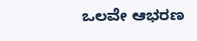ಒಲವೇ ಆಭರಣ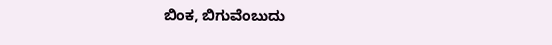ಬಿಂಕ, ಬಿಗುವೆಂಬುದು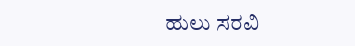ಹುಲು ಸರವಿ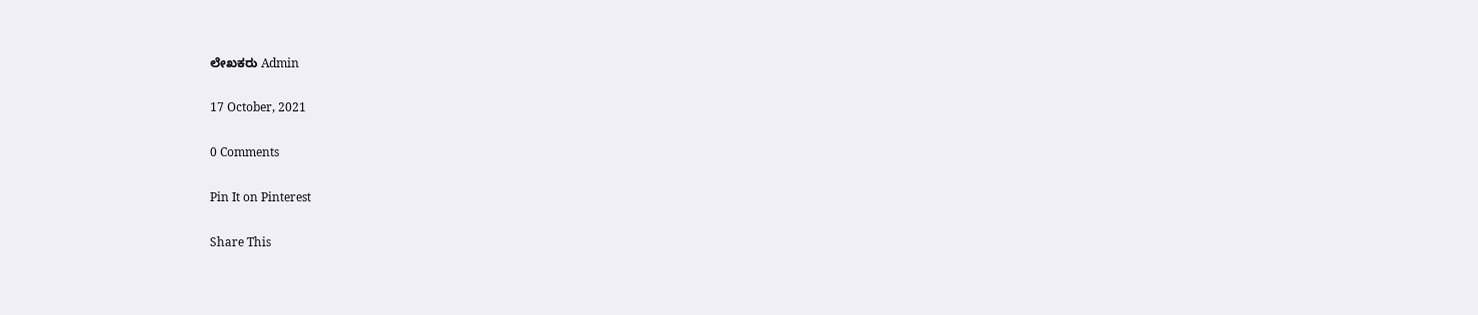ಲೇಖಕರು Admin

17 October, 2021

0 Comments

Pin It on Pinterest

Share This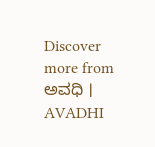Discover more from ಅವಧಿ । AVADHI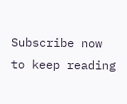Subscribe now to keep reading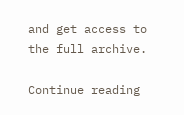and get access to the full archive.

Continue reading